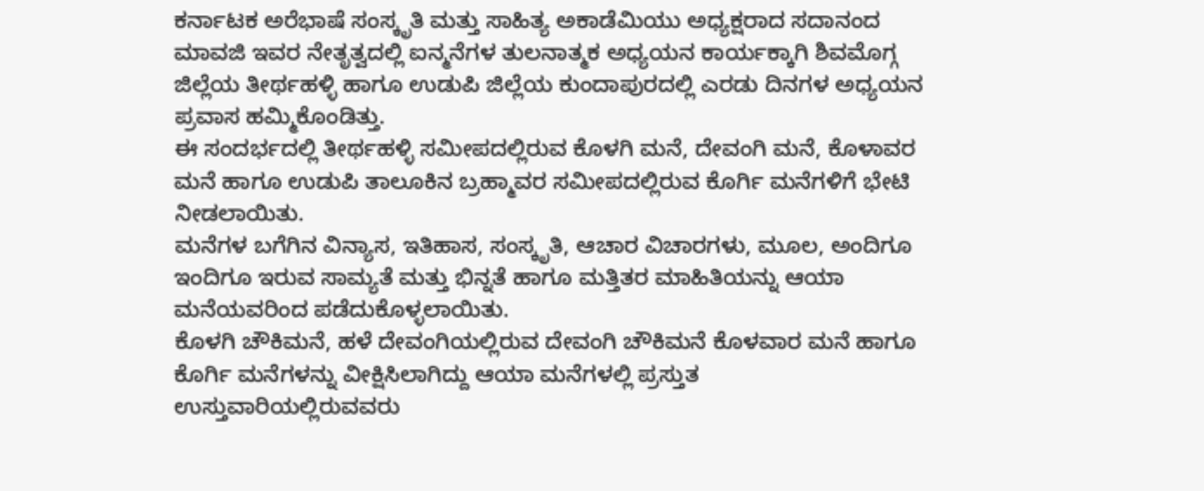ಕರ್ನಾಟಕ ಅರೆಭಾಷೆ ಸಂಸ್ಕೃತಿ ಮತ್ತು ಸಾಹಿತ್ಯ ಅಕಾಡೆಮಿಯು ಅಧ್ಯಕ್ಷರಾದ ಸದಾನಂದ ಮಾವಜಿ ಇವರ ನೇತೃತ್ವದಲ್ಲಿ ಐನ್ಮನೆಗಳ ತುಲನಾತ್ಮಕ ಅಧ್ಯಯನ ಕಾರ್ಯಕ್ಕಾಗಿ ಶಿವಮೊಗ್ಗ ಜಿಲ್ಲೆಯ ತೀರ್ಥಹಳ್ಳಿ ಹಾಗೂ ಉಡುಪಿ ಜಿಲ್ಲೆಯ ಕುಂದಾಪುರದಲ್ಲಿ ಎರಡು ದಿನಗಳ ಅಧ್ಯಯನ ಪ್ರವಾಸ ಹಮ್ಮಿಕೊಂಡಿತ್ತು.
ಈ ಸಂದರ್ಭದಲ್ಲಿ ತೀರ್ಥಹಳ್ಳಿ ಸಮೀಪದಲ್ಲಿರುವ ಕೊಳಗಿ ಮನೆ, ದೇವಂಗಿ ಮನೆ, ಕೊಳಾವರ ಮನೆ ಹಾಗೂ ಉಡುಪಿ ತಾಲೂಕಿನ ಬ್ರಹ್ಮಾವರ ಸಮೀಪದಲ್ಲಿರುವ ಕೊರ್ಗಿ ಮನೆಗಳಿಗೆ ಭೇಟಿ ನೀಡಲಾಯಿತು.
ಮನೆಗಳ ಬಗೆಗಿನ ವಿನ್ಯಾಸ, ಇತಿಹಾಸ, ಸಂಸ್ಕೃತಿ, ಆಚಾರ ವಿಚಾರಗಳು, ಮೂಲ, ಅಂದಿಗೂ ಇಂದಿಗೂ ಇರುವ ಸಾಮ್ಯತೆ ಮತ್ತು ಭಿನ್ನತೆ ಹಾಗೂ ಮತ್ತಿತರ ಮಾಹಿತಿಯನ್ನು ಆಯಾ ಮನೆಯವರಿಂದ ಪಡೆದುಕೊಳ್ಳಲಾಯಿತು.
ಕೊಳಗಿ ಚೌಕಿಮನೆ, ಹಳೆ ದೇವಂಗಿಯಲ್ಲಿರುವ ದೇವಂಗಿ ಚೌಕಿಮನೆ ಕೊಳವಾರ ಮನೆ ಹಾಗೂ ಕೊರ್ಗಿ ಮನೆಗಳನ್ನು ವೀಕ್ಷಿಸಿಲಾಗಿದ್ದು ಆಯಾ ಮನೆಗಳಲ್ಲಿ ಪ್ರಸ್ತುತ ಉಸ್ತುವಾರಿಯಲ್ಲಿರುವವರು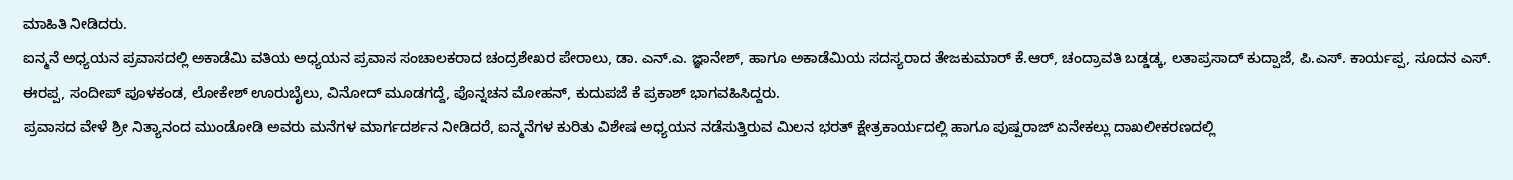ಮಾಹಿತಿ ನೀಡಿದರು.
ಐನ್ಮನೆ ಅಧ್ಯಯನ ಪ್ರವಾಸದಲ್ಲಿ ಅಕಾಡೆಮಿ ವತಿಯ ಅಧ್ಯಯನ ಪ್ರವಾಸ ಸಂಚಾಲಕರಾದ ಚಂದ್ರಶೇಖರ ಪೇರಾಲು, ಡಾ. ಎನ್.ಎ. ಜ್ಞಾನೇಶ್, ಹಾಗೂ ಅಕಾಡೆಮಿಯ ಸದಸ್ಯರಾದ ತೇಜಕುಮಾರ್ ಕೆ.ಆರ್, ಚಂದ್ರಾವತಿ ಬಡ್ಡಡ್ಕ, ಲತಾಪ್ರಸಾದ್ ಕುದ್ಪಾಜೆ, ಪಿ.ಎಸ್. ಕಾರ್ಯಪ್ಪ, ಸೂದನ ಎಸ್. ಈರಪ್ಪ, ಸಂದೀಪ್ ಪೂಳಕಂಡ, ಲೋಕೇಶ್ ಊರುಬೈಲು, ವಿನೋದ್ ಮೂಡಗದ್ದೆ, ಪೊನ್ನಚನ ಮೋಹನ್, ಕುದುಪಜೆ ಕೆ ಪ್ರಕಾಶ್ ಭಾಗವಹಿಸಿದ್ದರು.
ಪ್ರವಾಸದ ವೇಳೆ ಶ್ರೀ ನಿತ್ಯಾನಂದ ಮುಂಡೋಡಿ ಅವರು ಮನೆಗಳ ಮಾರ್ಗದರ್ಶನ ನೀಡಿದರೆ, ಐನ್ಮನೆಗಳ ಕುರಿತು ವಿಶೇಷ ಅಧ್ಯಯನ ನಡೆಸುತ್ತಿರುವ ಮಿಲನ ಭರತ್ ಕ್ಷೇತ್ರಕಾರ್ಯದಲ್ಲಿ ಹಾಗೂ ಪುಷ್ಪರಾಜ್ ಏನೇಕಲ್ಲು ದಾಖಲೀಕರಣದಲ್ಲಿ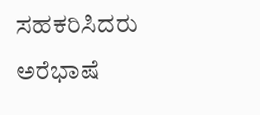ಸಹಕರಿಸಿದರು
ಅರೆಭಾಷೆ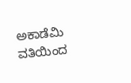ಅಕಾಡೆಮಿ ವತಿಯಿಂದ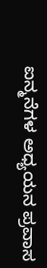ಐನ್ಮನೆಗಳ ಅಧ್ಯಯನ ಪ್ರವಾಸ